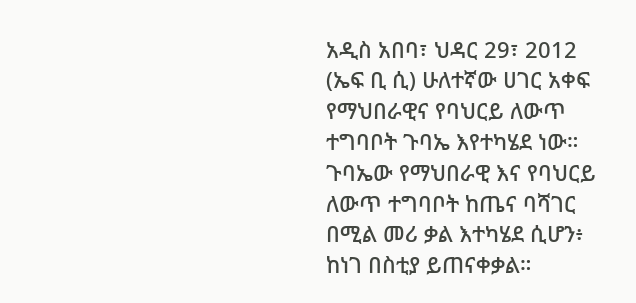አዲስ አበባ፣ ህዳር 29፣ 2012 (ኤፍ ቢ ሲ) ሁለተኛው ሀገር አቀፍ የማህበራዊና የባህርይ ለውጥ ተግባቦት ጉባኤ እየተካሄደ ነው።
ጉባኤው የማህበራዊ እና የባህርይ ለውጥ ተግባቦት ከጤና ባሻገር በሚል መሪ ቃል እተካሄደ ሲሆን፥ ከነገ በስቲያ ይጠናቀቃል።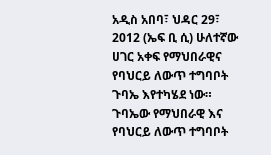አዲስ አበባ፣ ህዳር 29፣ 2012 (ኤፍ ቢ ሲ) ሁለተኛው ሀገር አቀፍ የማህበራዊና የባህርይ ለውጥ ተግባቦት ጉባኤ እየተካሄደ ነው።
ጉባኤው የማህበራዊ እና የባህርይ ለውጥ ተግባቦት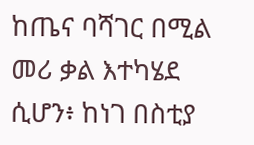ከጤና ባሻገር በሚል መሪ ቃል እተካሄደ ሲሆን፥ ከነገ በስቲያ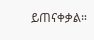ይጠናቀቃል።